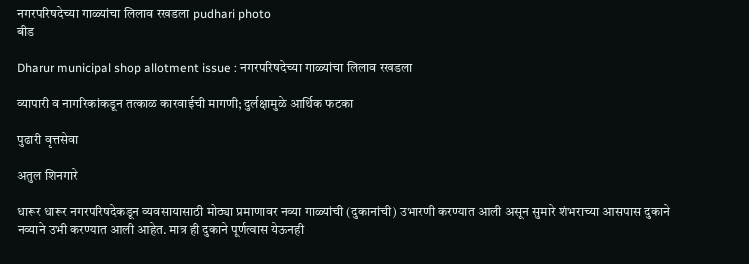नगरपरिषदेच्या गाळ्यांचा लिलाव रखडला pudhari photo
बीड

Dharur municipal shop allotment issue : नगरपरिषदेच्या गाळ्यांचा लिलाव रखडला

व्यापारी व नागरिकांकडून तत्काळ कारवाईची मागणी; दुर्लक्षामुळे आर्थिक फटका

पुढारी वृत्तसेवा

अतुल शिनगारे

धारूर धारूर नगरपरिषदेकडून व्यवसायासाठी मोठ्या प्रमाणावर नव्या गाळ्यांची (दुकानांची) उभारणी करण्यात आली असून सुमारे शंभराच्या आसपास दुकाने नव्याने उभी करण्यात आली आहेत. मात्र ही दुकाने पूर्णत्वास येऊनही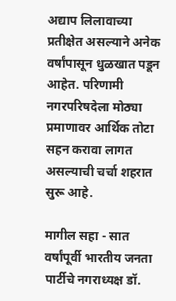अद्याप लिलावाच्या प्रतीक्षेत असल्याने अनेक वर्षांपासून धुळखात पडून आहेत. परिणामी नगरपरिषदेला मोठ्या प्रमाणावर आर्थिक तोटा सहन करावा लागत असल्याची चर्चा शहरात सुरू आहे.

मागील सहा - सात वर्षांपूर्वी भारतीय जनता पार्टीचे नगराध्यक्ष डॉ.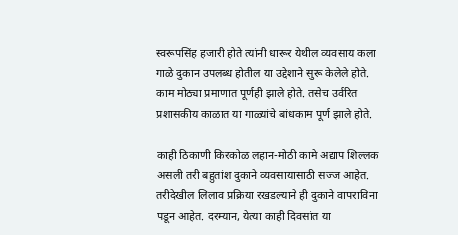स्वरूपसिंह हजारी होते त्यांनी धारूर येथील व्यवसाय कला गाळे दुकान उपलब्ध होतील या उद्देशाने सुरू केलेले होते. काम मोठ्या प्रमाणात पूर्णही झाले होते. तसेच उर्वरित प्रशासकीय काळात या गाळ्यांचे बांधकाम पूर्ण झाले होते.

काही ठिकाणी किरकोळ लहान-मोठी कामे अद्याप शिल्लक असली तरी बहुतांश दुकाने व्यवसायासाठी सज्ज आहेत. तरीदेखील लिलाव प्रक्रिया रखडल्याने ही दुकाने वापराविना पडून आहेत. दरम्यान, येत्या काही दिवसांत या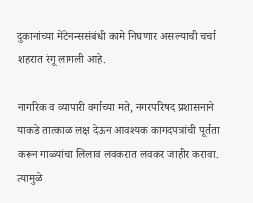दुकानांच्या मेंटेनन्ससंबंधी कामे निघणार असल्याची चर्चा शहरात रंगू लागली आहे.

नागरिक व व्यापारी वर्गाच्या मते, नगरपरिषद प्रशासनाने याकडे तात्काळ लक्ष देऊन आवश्यक कागदपत्रांची पूर्तता करून गाळ्यांचा लिलाव लवकरात लवकर जाहीर करावा. त्यामुळे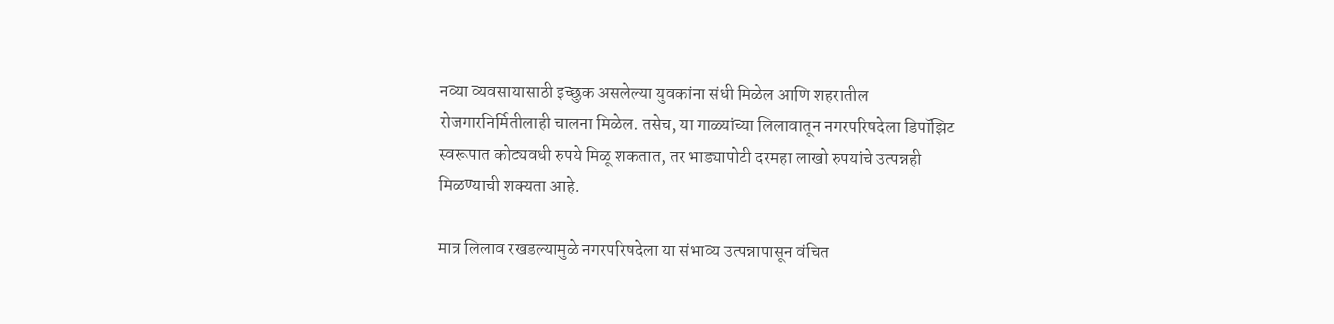नव्या व्यवसायासाठी इच्छुक असलेल्या युवकांना संधी मिळेल आणि शहरातील रोजगारनिर्मितीलाही चालना मिळेल. तसेच, या गाळ्यांच्या लिलावातून नगरपरिषदेला डिपॉझिट स्वरूपात कोट्यवधी रुपये मिळू शकतात, तर भाड्यापोटी दरमहा लाखो रुपयांचे उत्पन्नही मिळण्याची शक्यता आहे.

मात्र लिलाव रखडल्यामुळे नगरपरिषदेला या संभाव्य उत्पन्नापासून वंचित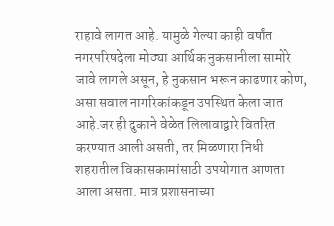राहावे लागत आहे. यामुळे गेल्या काही वर्षांत नगरपरिषदेला मोठ्या आर्थिक नुकसानीला सामोरे जावे लागले असून, हे नुकसान भरून काढणार कोण, असा सवाल नागरिकांकडून उपस्थित केला जात आहे.जर ही दुकाने वेळेत लिलावाद्वारे वितरित करण्यात आली असती, तर मिळणारा निधी शहरातील विकासकामांसाठी उपयोगात आणता आला असता. मात्र प्रशासनाच्या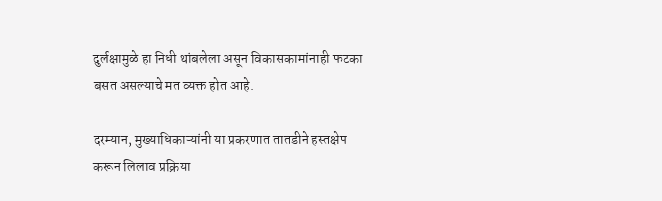दुर्लक्षामुळे हा निधी थांबलेला असून विकासकामांनाही फटका बसत असल्याचे मत व्यक्त होत आहे.

दरम्यान, मुख्याधिकाऱ्यांनी या प्रकरणात तातडीने हस्तक्षेप करून लिलाव प्रक्रिया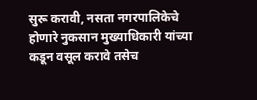सुरू करावी, नसता नगरपालिकेचे होणारे नुकसान मुख्याधिकारी यांच्या कडून वसूल करावे तसेच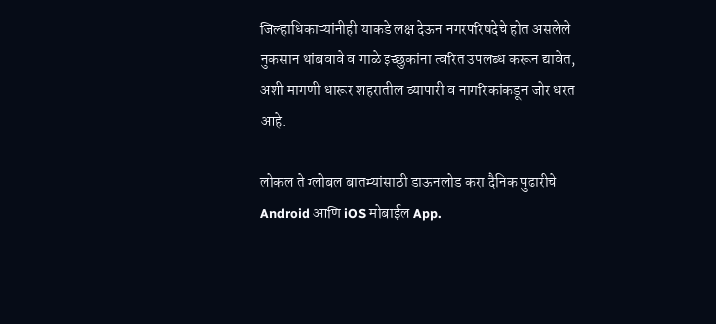जिल्हाधिकाऱ्यांनीही याकडे लक्ष देऊन नगरपरिषदेचे होत असलेले नुकसान थांबवावे व गाळे इच्छुकांना त्वरित उपलब्ध करून द्यावेत, अशी मागणी धारूर शहरातील व्यापारी व नागरिकांकडून जोर धरत आहे.

लोकल ते ग्लोबल बातम्यांसाठी डाऊनलोड करा दैनिक पुढारीचे Android आणि iOS मोबाईल App.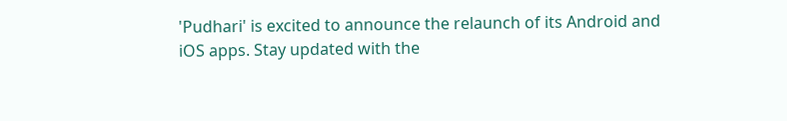'Pudhari' is excited to announce the relaunch of its Android and iOS apps. Stay updated with the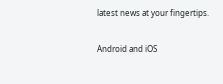latest news at your fingertips.

Android and iOS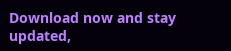Download now and stay updated,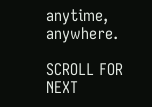anytime, anywhere.

SCROLL FOR NEXT